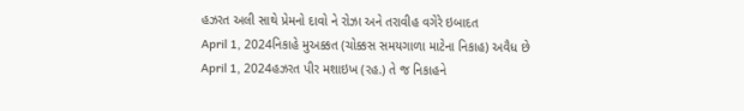હઝરત અલી સાથે પ્રેમનો દાવો ને રોઝા અને તરાવીહ વગેરે ઇબાદત
April 1, 2024નિકાહે મુઅક્કત (ચોક્કસ સમયગાળા માટેના નિકાહ) અવૈધ છે
April 1, 2024હઝરત પીર મશાઇખ (રહ.) તે જ નિકાહને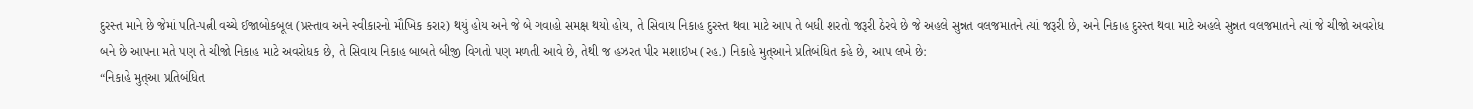દુરસ્ત માને છે જેમાં પતિ-પત્ની વચ્ચે ઈજાબોકબૂલ (પ્રસ્તાવ અને સ્વીકારનો મૌખિક કરાર) થયું હોય અને જે બે ગવાહો સમક્ષ થયો હોય, તે સિવાય નિકાહ દુરસ્ત થવા માટે આપ તે બધી શરતો જરૂરી ઠેરવે છે જે અહલે સુન્નત વલજમાતને ત્યાં જરૂરી છે, અને નિકાહ દુરસ્ત થવા માટે અહલે સુન્નત વલજમાતને ત્યાં જે ચીજો અવરોધ બને છે આપના મતે પણ તે ચીજો નિકાહ માટે અવરોધક છે, તે સિવાય નિકાહ બાબતે બીજી વિગતો પણ મળતી આવે છે, તેથી જ હઝરત પીર મશાઇખ (રહ.) નિકાહે મુત્આને પ્રતિબંધિત કહે છે, આપ લખે છે:
“નિકાહે મુત્આ પ્રતિબંધિત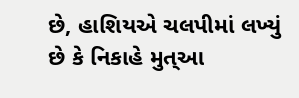છે, હાશિયએ ચલપીમાં લખ્યું છે કે નિકાહે મુત્આ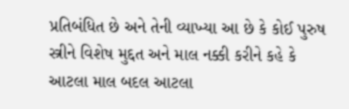પ્રતિબંધિત છે અને તેની વ્યાખ્યા આ છે કે કોઈ પુરુષ સ્ત્રીને વિશેષ મુદ્દત અને માલ નક્કી કરીને કહે કે આટલા માલ બદલ આટલા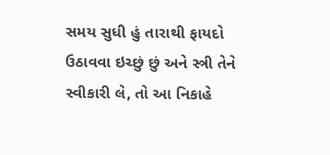સમય સુધી હું તારાથી ફાયદો ઉઠાવવા ઇચ્છું છું અને સ્ત્રી તેને સ્વીકારી લે, તો આ નિકાહે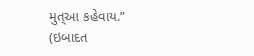મુત્આ કહેવાય.”
(ઇબાદત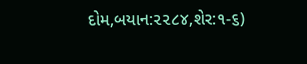દોમ,બયાન:૨૨૮૪,શેર:૧-૬)